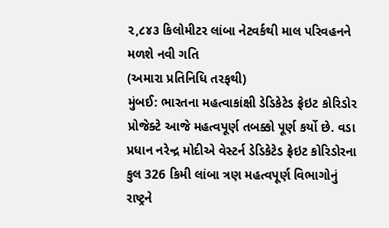૨,૮૪૩ કિલોમીટર લાંબા નેટવર્કથી માલ પરિવહનને મળશે નવી ગતિ
(અમારા પ્રતિનિધિ તરફથી)
મુંબઈ: ભારતના મહત્વાકાંક્ષી ડેડિકેટેડ ફ્રેઇટ કોરિડોર પ્રોજેક્ટે આજે મહત્વપૂર્ણ તબક્કો પૂર્ણ કર્યો છે. વડા પ્રધાન નરેન્દ્ર મોદીએ વેસ્ટર્ન ડેડિકેટેડ ફ્રેઇટ કોરિડોરના કુલ 326 કિમી લાંબા ત્રણ મહત્વપૂર્ણ વિભાગોનું રાષ્ટ્રને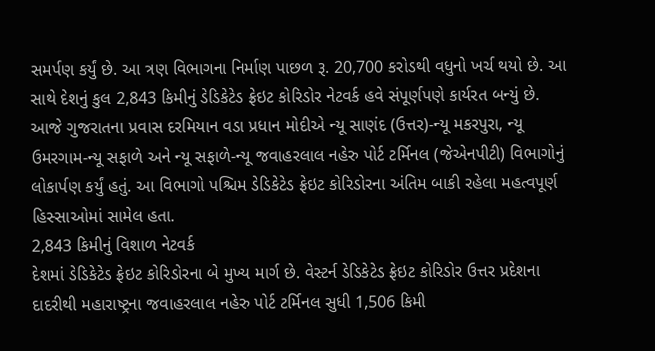સમર્પણ કર્યું છે. આ ત્રણ વિભાગના નિર્માણ પાછળ રૂ. 20,700 કરોડથી વધુનો ખર્ચ થયો છે. આ સાથે દેશનું કુલ 2,843 કિમીનું ડેડિકેટેડ ફ્રેઇટ કોરિડોર નેટવર્ક હવે સંપૂર્ણપણે કાર્યરત બન્યું છે.
આજે ગુજરાતના પ્રવાસ દરમિયાન વડા પ્રધાન મોદીએ ન્યૂ સાણંદ (ઉત્તર)-ન્યૂ મકરપુરા, ન્યૂ ઉમરગામ-ન્યૂ સફાળે અને ન્યૂ સફાળે-ન્યૂ જવાહરલાલ નહેરુ પોર્ટ ટર્મિનલ (જેએનપીટી) વિભાગોનું લોકાર્પણ કર્યું હતું. આ વિભાગો પશ્ચિમ ડેડિકેટેડ ફ્રેઇટ કોરિડોરના અંતિમ બાકી રહેલા મહત્વપૂર્ણ હિસ્સાઓમાં સામેલ હતા.
2,843 કિમીનું વિશાળ નેટવર્ક
દેશમાં ડેડિકેટેડ ફ્રેઇટ કોરિડોરના બે મુખ્ય માર્ગ છે. વેસ્ટર્ન ડેડિકેટેડ ફ્રેઇટ કોરિડોર ઉત્તર પ્રદેશના દાદરીથી મહારાષ્ટ્રના જવાહરલાલ નહેરુ પોર્ટ ટર્મિનલ સુધી 1,506 કિમી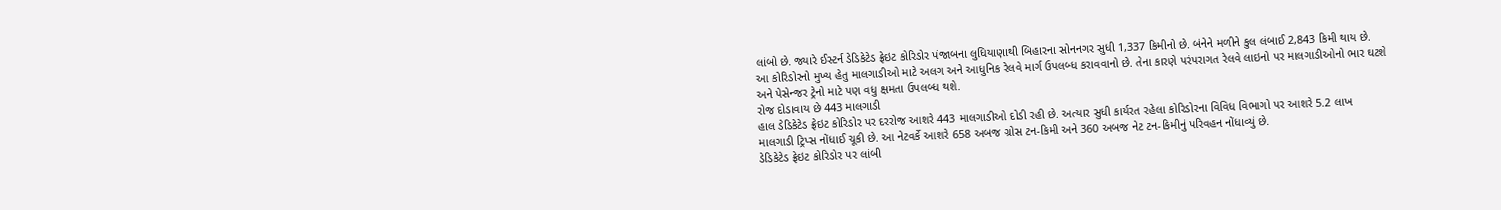લાંબો છે. જ્યારે ઈસ્ટર્ન ડેડિકેટેડ ફ્રેઇટ કોરિડોર પંજાબના લુધિયાણાથી બિહારના સોનનગર સુધી 1,337 કિમીનો છે. બંનેને મળીને કુલ લંબાઈ 2,843 કિમી થાય છે.
આ કોરિડોરનો મુખ્ય હેતુ માલગાડીઓ માટે અલગ અને આધુનિક રેલવે માર્ગ ઉપલબ્ધ કરાવવાનો છે. તેના કારણે પરંપરાગત રેલવે લાઇનો પર માલગાડીઓનો ભાર ઘટશે અને પેસેન્જર ટ્રેનો માટે પણ વધુ ક્ષમતા ઉપલબ્ધ થશે.
રોજ દોડાવાય છે 443 માલગાડી
હાલ ડેડિકેટેડ ફ્રેઇટ કોરિડોર પર દરરોજ આશરે 443 માલગાડીઓ દોડી રહી છે. અત્યાર સુધી કાર્યરત રહેલા કોરિડોરના વિવિધ વિભાગો પર આશરે 5.2 લાખ માલગાડી ટ્રિપ્સ નોંધાઈ ચૂકી છે. આ નેટવર્કે આશરે 658 અબજ ગ્રોસ ટન-કિમી અને 360 અબજ નેટ ટન-કિમીનું પરિવહન નોંધાવ્યું છે.
ડેડિકેટેડ ફ્રેઇટ કોરિડોર પર લાંબી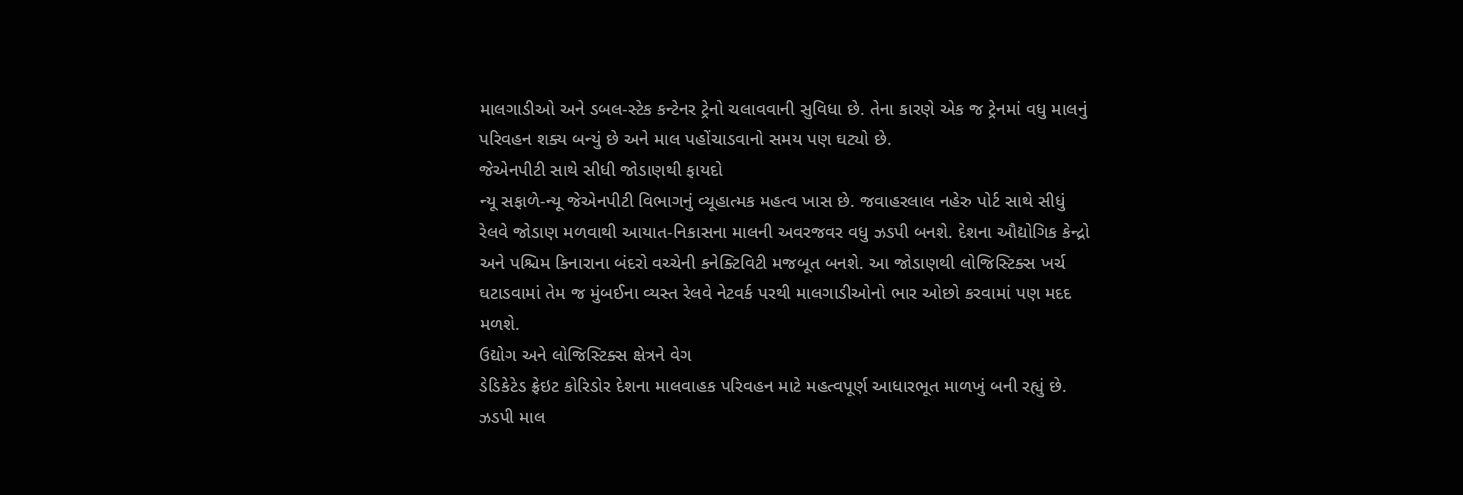માલગાડીઓ અને ડબલ-સ્ટેક કન્ટેનર ટ્રેનો ચલાવવાની સુવિધા છે. તેના કારણે એક જ ટ્રેનમાં વધુ માલનું પરિવહન શક્ય બન્યું છે અને માલ પહોંચાડવાનો સમય પણ ઘટ્યો છે.
જેએનપીટી સાથે સીધી જોડાણથી ફાયદો
ન્યૂ સફાળે-ન્યૂ જેએનપીટી વિભાગનું વ્યૂહાત્મક મહત્વ ખાસ છે. જવાહરલાલ નહેરુ પોર્ટ સાથે સીધું રેલવે જોડાણ મળવાથી આયાત-નિકાસના માલની અવરજવર વધુ ઝડપી બનશે. દેશના ઔદ્યોગિક કેન્દ્રો અને પશ્ચિમ કિનારાના બંદરો વચ્ચેની કનેક્ટિવિટી મજબૂત બનશે. આ જોડાણથી લોજિસ્ટિક્સ ખર્ચ ઘટાડવામાં તેમ જ મુંબઈના વ્યસ્ત રેલવે નેટવર્ક પરથી માલગાડીઓનો ભાર ઓછો કરવામાં પણ મદદ મળશે.
ઉદ્યોગ અને લોજિસ્ટિક્સ ક્ષેત્રને વેગ
ડેડિકેટેડ ફ્રેઇટ કોરિડોર દેશના માલવાહક પરિવહન માટે મહત્વપૂર્ણ આધારભૂત માળખું બની રહ્યું છે. ઝડપી માલ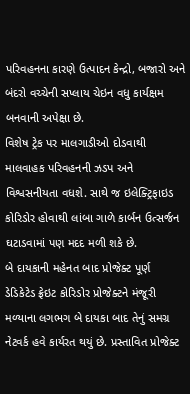પરિવહનના કારણે ઉત્પાદન કેન્દ્રો, બજારો અને બંદરો વચ્ચેની સપ્લાય ચેઇન વધુ કાર્યક્ષમ બનવાની અપેક્ષા છે.
વિશેષ ટ્રેક પર માલગાડીઓ દોડવાથી માલવાહક પરિવહનની ઝડપ અને વિશ્વસનીયતા વધશે. સાથે જ ઇલેક્ટ્રિફાઇડ કોરિડોર હોવાથી લાંબા ગાળે કાર્બન ઉત્સર્જન ઘટાડવામાં પણ મદદ મળી શકે છે.
બે દાયકાની મહેનત બાદ પ્રોજેક્ટ પૂર્ણ
ડેડિકેટેડ ફ્રેઇટ કોરિડોર પ્રોજેક્ટને મંજૂરી મળ્યાના લગભગ બે દાયકા બાદ તેનું સમગ્ર નેટવર્ક હવે કાર્યરત થયું છે. પ્રસ્તાવિત પ્રોજેક્ટ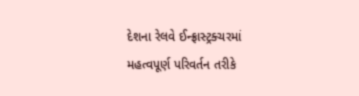દેશના રેલવે ઈન્ફ્રાસ્ટ્રક્ચરમાં મહત્વપૂર્ણ પરિવર્તન તરીકે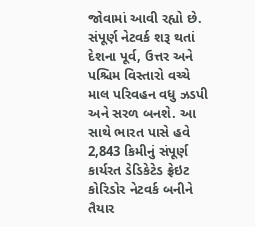જોવામાં આવી રહ્યો છે. સંપૂર્ણ નેટવર્ક શરૂ થતાં દેશના પૂર્વ, ઉત્તર અને પશ્ચિમ વિસ્તારો વચ્ચે માલ પરિવહન વધુ ઝડપી અને સરળ બનશે. આ સાથે ભારત પાસે હવે 2,843 કિમીનું સંપૂર્ણ કાર્યરત ડેડિકેટેડ ફ્રેઇટ કોરિડોર નેટવર્ક બનીને તૈયાર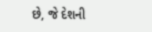છે, જે દેશની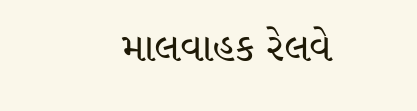માલવાહક રેલવે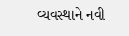વ્યવસ્થાને નવી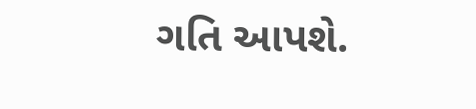ગતિ આપશે.